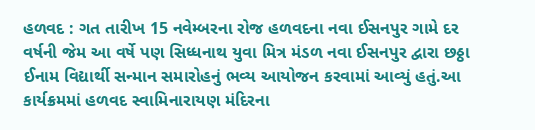હળવદ : ગત તારીખ 15 નવેમ્બરના રોજ હળવદના નવા ઈસનપુર ગામે દર વર્ષની જેમ આ વર્ષે પણ સિધ્ધનાથ યુવા મિત્ર મંડળ નવા ઈસનપુર દ્વારા છઠ્ઠા ઈનામ વિદ્યાર્થી સન્માન સમારોહનું ભવ્ય આયોજન કરવામાં આવ્યું હતું.આ કાર્યક્રમમાં હળવદ સ્વામિનારાયણ મંદિરના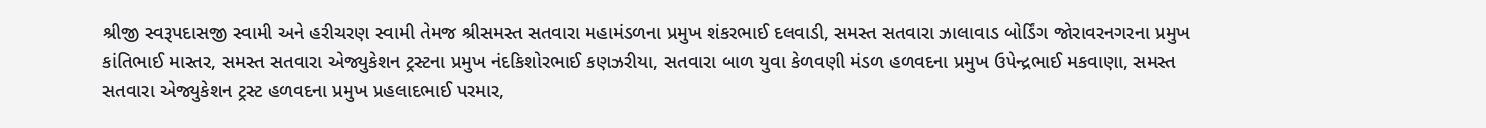શ્રીજી સ્વરૂપદાસજી સ્વામી અને હરીચરણ સ્વામી તેમજ શ્રીસમસ્ત સતવારા મહામંડળના પ્રમુખ શંકરભાઈ દલવાડી, સમસ્ત સતવારા ઝાલાવાડ બોર્ડિંગ જોરાવરનગરના પ્રમુખ કાંતિભાઈ માસ્તર, સમસ્ત સતવારા એજ્યુકેશન ટ્રસ્ટના પ્રમુખ નંદકિશોરભાઈ કણઝરીયા, સતવારા બાળ યુવા કેળવણી મંડળ હળવદના પ્રમુખ ઉપેન્દ્રભાઈ મકવાણા, સમસ્ત સતવારા એજ્યુકેશન ટ્રસ્ટ હળવદના પ્રમુખ પ્રહલાદભાઈ પરમાર,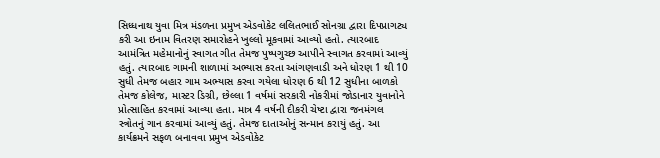સિધ્ધનાથ યુવા મિત્ર મંડળના પ્રમુખ એડવોકેટ લલિતભાઈ સોનગ્રા દ્વારા દિપપ્રાગટ્ય કરી આ ઇનામ વિતરણ સમારોહને ખુલ્લો મૂકવામાં આવ્યો હતો. ત્યારબાદ આમંત્રિત મહેમાનોનું સ્વાગત ગીત તેમજ પુષ્પગુચ્છ આપીને સ્વાગત કરવામાં આવ્યું હતું. ત્યારબાદ ગામની શાળામાં અભ્યાસ કરતા આંગણવાડી અને ધોરણ 1 થી 10 સુધી તેમજ બહાર ગામ અભ્યાસ કરવા ગયેલા ધોરણ 6 થી 12 સુધીના બાળકો તેમજ કોલેજ, માસ્ટર ડિગ્રી, છેલ્લા 1 વર્ષમાં સરકારી નોકરીમાં જોડાનાર યુવાનોને પ્રોત્સાહિત કરવામાં આવ્યા હતા. માત્ર 4 વર્ષની દીકરી ચેષ્ટા દ્વારા જનમંગલ સ્ત્રોતનું ગાન કરવામાં આવ્યું હતું. તેમજ દાતાઓનું સન્માન કરાયું હતું. આ કાર્યક્રમને સફળ બનાવવા પ્રમુખ એડવોકેટ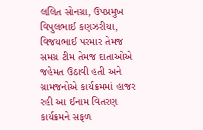લલિત સોનગ્રા, ઉપપ્રમુખ વિપુલભાઈ કણઝરીયા, વિજયભાઈ પરમાર તેમજ સમગ્ર ટીમ તેમજ દાતાઓએ જહેમત ઉઠાવી હતી અને ગ્રામજનોએ કાર્યક્રમમાં હાજર રહી આ ઈનામ વિતરણ કાર્યક્રમને સફળ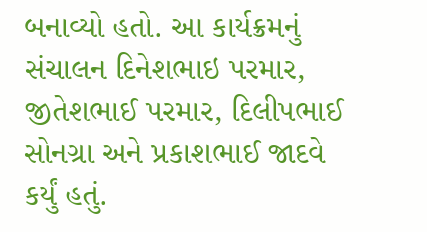બનાવ્યો હતો. આ કાર્યક્રમનું સંચાલન દિનેશભાઇ પરમાર, જીતેશભાઈ પરમાર, દિલીપભાઈ સોનગ્રા અને પ્રકાશભાઈ જાદવે કર્યું હતું.